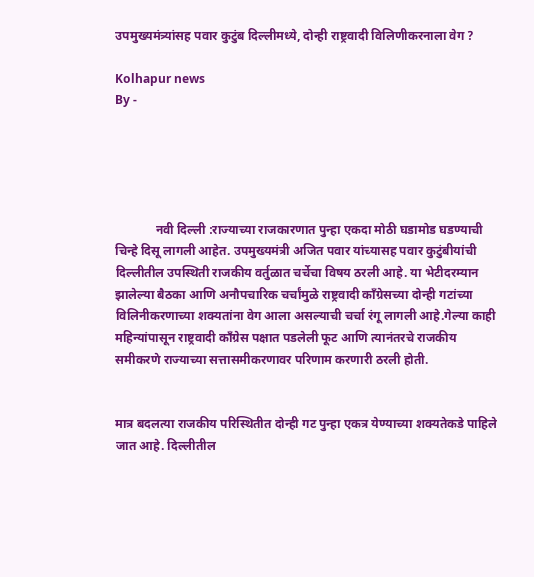उपमुख्यमंत्र्यांसह पवार कुटुंब दिल्लीमध्ये, दोन्ही राष्ट्रवादी विलिणीकरनाला वेग ?

Kolhapur news
By -





             नवी दिल्ली :राज्याच्या राजकारणात पुन्हा एकदा मोठी घडामोड घडण्याची चिन्हे दिसू लागली आहेत. उपमुख्यमंत्री अजित पवार यांच्यासह पवार कुटुंबीयांची दिल्लीतील उपस्थिती राजकीय वर्तुळात चर्चेचा विषय ठरली आहे. या भेटीदरम्यान झालेल्या बैठका आणि अनौपचारिक चर्चांमुळे राष्ट्रवादी काँग्रेसच्या दोन्ही गटांच्या विलिनीकरणाच्या शक्यतांना वेग आला असल्याची चर्चा रंगू लागली आहे.गेल्या काही महिन्यांपासून राष्ट्रवादी काँग्रेस पक्षात पडलेली फूट आणि त्यानंतरचे राजकीय समीकरणे राज्याच्या सत्तासमीकरणावर परिणाम करणारी ठरली होती.


मात्र बदलत्या राजकीय परिस्थितीत दोन्ही गट पुन्हा एकत्र येण्याच्या शक्यतेकडे पाहिले जात आहे. दिल्लीतील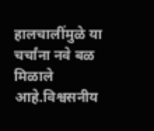हालचालींमुळे या चर्चांना नवे बळ मिळाले आहे.विश्वसनीय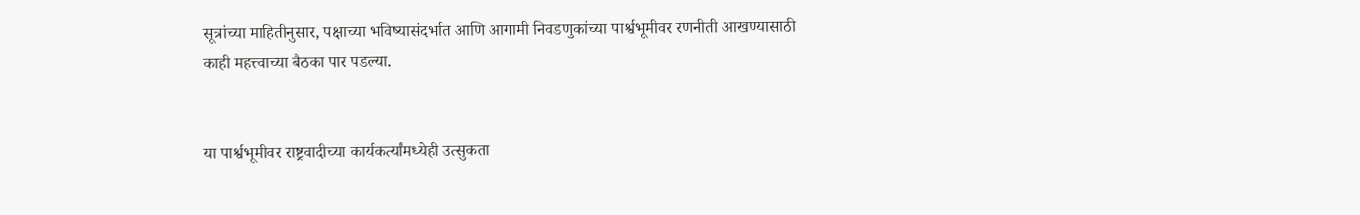सूत्रांच्या माहितीनुसार, पक्षाच्या भविष्यासंदर्भात आणि आगामी निवडणुकांच्या पार्श्वभूमीवर रणनीती आखण्यासाठी काही महत्त्वाच्या बैठका पार पडल्या.


या पार्श्वभूमीवर राष्ट्रवादीच्या कार्यकर्त्यांमध्येही उत्सुकता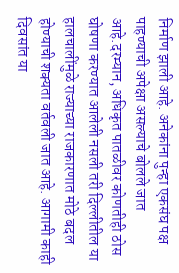निर्माण झाली आहे. अनेकांना पुन्हा एकसंघ पक्ष पाहण्याची अपेक्षा असल्याचे बोलले जात आहे.दरम्यान, अधिकृत पातळीवर कोणतीही ठोस घोषणा करण्यात आलेली नसली तरी दिल्लीतील या हालचालींमुळे राज्याच्या राजकारणात मोठे बदल होण्याची शक्यता वर्तवली जात आहे. आगामी काही दिवसांत या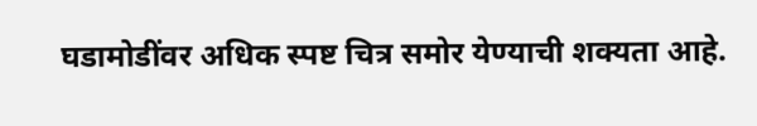घडामोडींवर अधिक स्पष्ट चित्र समोर येण्याची शक्यता आहे.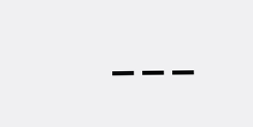---